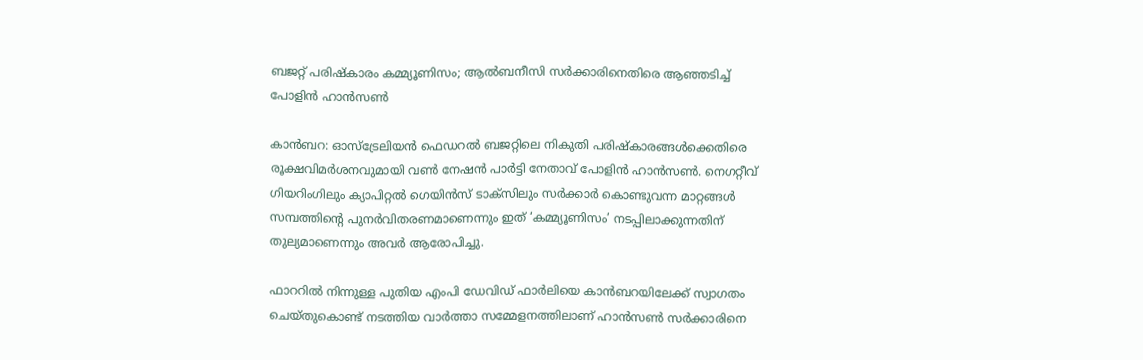ബജറ്റ് പരിഷ്കാരം കമ്മ്യൂണിസം; ആൽബനീസി സർക്കാരിനെതിരെ ആഞ്ഞടിച്ച് പോളിൻ ഹാൻസൺ

കാൻബറ: ഓസ്‌ട്രേലിയൻ ഫെഡറൽ ബജറ്റിലെ നികുതി പരിഷ്കാരങ്ങൾക്കെതിരെ രൂക്ഷവിമർശനവുമായി വൺ നേഷൻ പാർട്ടി നേതാവ് പോളിൻ ഹാൻസൺ. നെഗറ്റീവ് ഗിയറിംഗിലും ക്യാപിറ്റൽ ഗെയിൻസ് ടാക്സിലും സർക്കാർ കൊണ്ടുവന്ന മാറ്റങ്ങൾ സമ്പത്തിന്റെ പുനർവിതരണമാണെന്നും ഇത് ‘കമ്മ്യൂണിസം’ നടപ്പിലാക്കുന്നതിന് തുല്യമാണെന്നും അവർ ആരോപിച്ചു.

ഫാററിൽ നിന്നുള്ള പുതിയ എംപി ഡേവിഡ് ഫാർലിയെ കാൻബറയിലേക്ക് സ്വാഗതം ചെയ്തുകൊണ്ട് നടത്തിയ വാർത്താ സമ്മേളനത്തിലാണ് ഹാൻസൺ സർക്കാരിനെ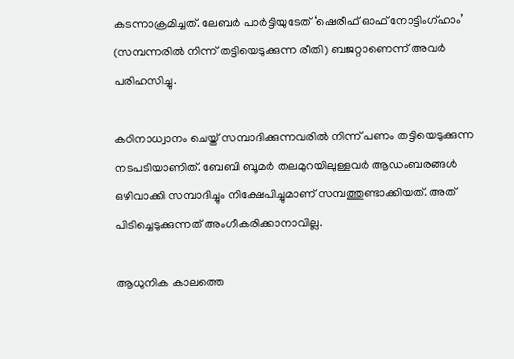കടന്നാക്രമിച്ചത്. ലേബർ പാർട്ടിയുടേത് ‘ഷെരീഫ് ഓഫ് നോട്ടിംഗ്ഹാം’ (സമ്പന്നരിൽ നിന്ന് തട്ടിയെടുക്കുന്ന രീതി) ബജറ്റാണെന്ന് അവർ പരിഹസിച്ചു.

കഠിനാധ്വാനം ചെയ്ത് സമ്പാദിക്കുന്നവരിൽ നിന്ന് പണം തട്ടിയെടുക്കുന്ന നടപടിയാണിത്. ബേബി ബൂമർ തലമുറയിലുള്ളവർ ആഡംബരങ്ങൾ ഒഴിവാക്കി സമ്പാദിച്ചും നിക്ഷേപിച്ചുമാണ് സമ്പത്തുണ്ടാക്കിയത്. അത് പിടിച്ചെടുക്കുന്നത് അംഗീകരിക്കാനാവില്ല.

ആധുനിക കാലത്തെ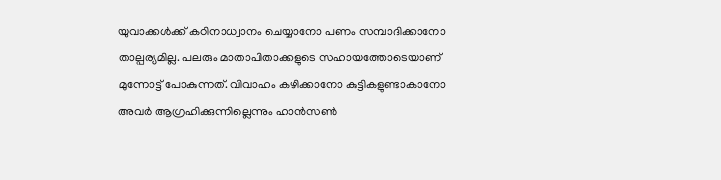യുവാക്കൾക്ക് കഠിനാധ്വാനം ചെയ്യാനോ പണം സമ്പാദിക്കാനോ താല്പര്യമില്ല. പലരും മാതാപിതാക്കളുടെ സഹായത്തോടെയാണ് മുന്നോട്ട് പോകുന്നത്. വിവാഹം കഴിക്കാനോ കുട്ടികളുണ്ടാകാനോ അവർ ആഗ്രഹിക്കുന്നില്ലെന്നും ഹാൻസൺ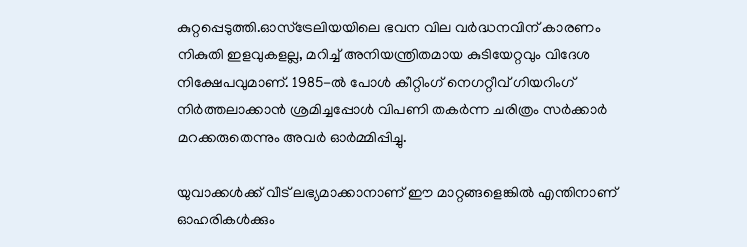കുറ്റപ്പെടുത്തി.ഓസ്‌ട്രേലിയയിലെ ഭവന വില വർദ്ധനവിന് കാരണം നികുതി ഇളവുകളല്ല, മറിച്ച് അനിയന്ത്രിതമായ കുടിയേറ്റവും വിദേശ നിക്ഷേപവുമാണ്. 1985-ൽ പോൾ കീറ്റിംഗ് നെഗറ്റീവ് ഗിയറിംഗ് നിർത്തലാക്കാൻ ശ്രമിച്ചപ്പോൾ വിപണി തകർന്ന ചരിത്രം സർക്കാർ മറക്കരുതെന്നും അവർ ഓർമ്മിപ്പിച്ചു.

യുവാക്കൾക്ക് വീട് ലഭ്യമാക്കാനാണ് ഈ മാറ്റങ്ങളെങ്കിൽ എന്തിനാണ് ഓഹരികൾക്കും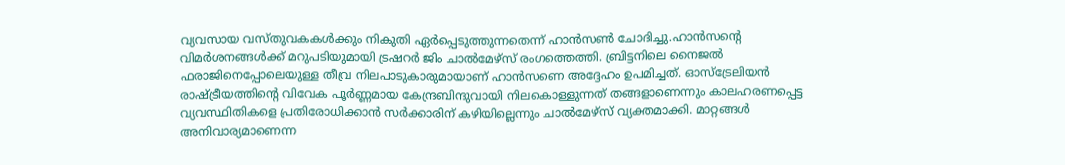വ്യവസായ വസ്തുവകകൾക്കും നികുതി ഏർപ്പെടുത്തുന്നതെന്ന് ഹാൻസൺ ചോദിച്ചു.ഹാൻസന്റെ വിമർശനങ്ങൾക്ക് മറുപടിയുമായി ട്രഷറർ ജിം ചാൽമേഴ്‌സ് രംഗത്തെത്തി. ബ്രിട്ടനിലെ നൈജൽ ഫരാജിനെപ്പോലെയുള്ള തീവ്ര നിലപാടുകാരുമായാണ് ഹാൻസണെ അദ്ദേഹം ഉപമിച്ചത്. ഓസ്‌ട്രേലിയൻ രാഷ്ട്രീയത്തിന്റെ വിവേക പൂർണ്ണമായ കേന്ദ്രബിന്ദുവായി നിലകൊള്ളുന്നത് തങ്ങളാണെന്നും കാലഹരണപ്പെട്ട വ്യവസ്ഥിതികളെ പ്രതിരോധിക്കാൻ സർക്കാരിന് കഴിയില്ലെന്നും ചാൽമേഴ്‌സ് വ്യക്തമാക്കി. മാറ്റങ്ങൾ അനിവാര്യമാണെന്ന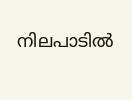നിലപാടിൽ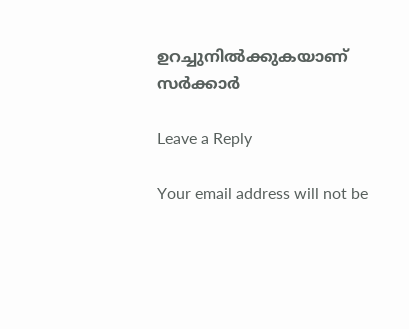ഉറച്ചുനിൽക്കുകയാണ് സർക്കാർ

Leave a Reply

Your email address will not be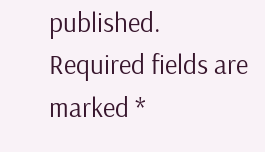published. Required fields are marked *